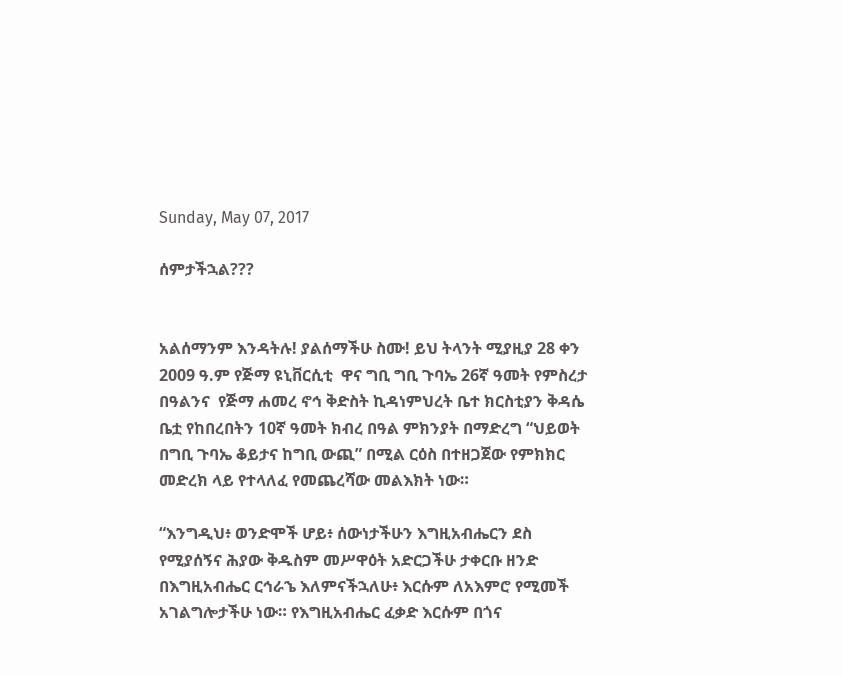Sunday, May 07, 2017

ሰምታችኋል???


አልሰማንም እንዳትሉ! ያልሰማችሁ ስሙ! ይህ ትላንት ሚያዚያ 28 ቀን 2009 ዓ.ም የጅማ ዩኒቨርሲቲ  ዋና ግቢ ግቢ ጉባኤ 26ኛ ዓመት የምስረታ በዓልንና  የጅማ ሐመረ ኖኅ ቅድስት ኪዳነምህረት ቤተ ክርስቲያን ቅዳሴ ቤቷ የከበረበትን 10ኛ ዓመት ክብረ በዓል ምክንያት በማድረግ “ህይወት በግቢ ጉባኤ ቆይታና ከግቢ ውጪ” በሚል ርዕስ በተዘጋጀው የምክክር መድረክ ላይ የተላለፈ የመጨረሻው መልእክት ነው።

“እንግዲህ፥ ወንድሞች ሆይ፥ ሰውነታችሁን እግዚአብሔርን ደስ የሚያሰኝና ሕያው ቅዱስም መሥዋዕት አድርጋችሁ ታቀርቡ ዘንድ በእግዚአብሔር ርኅራኄ እለምናችኋለሁ፥ እርሱም ለአእምሮ የሚመች አገልግሎታችሁ ነው። የእግዚአብሔር ፈቃድ እርሱም በጎና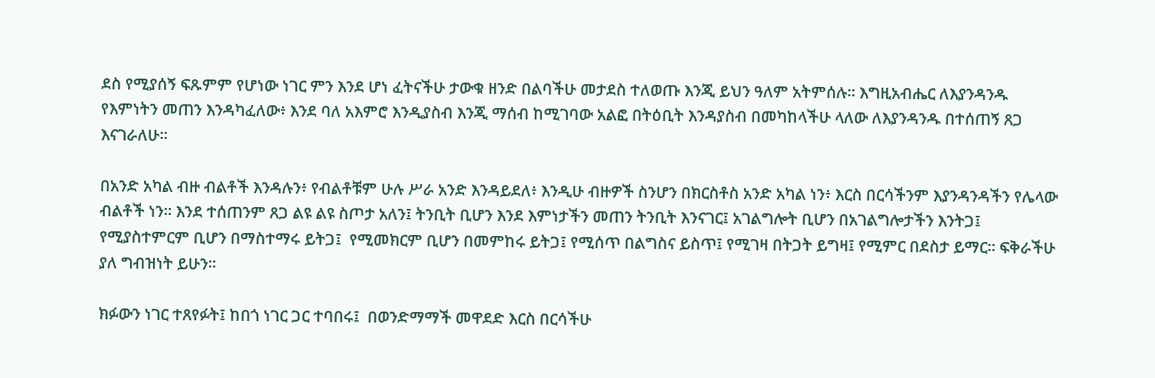ደስ የሚያሰኝ ፍጹምም የሆነው ነገር ምን እንደ ሆነ ፈትናችሁ ታውቁ ዘንድ በልባችሁ መታደስ ተለወጡ እንጂ ይህን ዓለም አትምሰሉ። እግዚአብሔር ለእያንዳንዱ የእምነትን መጠን እንዳካፈለው፥ እንደ ባለ አእምሮ እንዲያስብ እንጂ ማሰብ ከሚገባው አልፎ በትዕቢት እንዳያስብ በመካከላችሁ ላለው ለእያንዳንዱ በተሰጠኝ ጸጋ እናገራለሁ።

በአንድ አካል ብዙ ብልቶች እንዳሉን፥ የብልቶቹም ሁሉ ሥራ አንድ እንዳይደለ፥ እንዲሁ ብዙዎች ስንሆን በክርስቶስ አንድ አካል ነን፥ እርስ በርሳችንም እያንዳንዳችን የሌላው ብልቶች ነን። እንደ ተሰጠንም ጸጋ ልዩ ልዩ ስጦታ አለን፤ ትንቢት ቢሆን እንደ እምነታችን መጠን ትንቢት እንናገር፤ አገልግሎት ቢሆን በአገልግሎታችን እንትጋ፤ የሚያስተምርም ቢሆን በማስተማሩ ይትጋ፤  የሚመክርም ቢሆን በመምከሩ ይትጋ፤ የሚሰጥ በልግስና ይስጥ፤ የሚገዛ በትጋት ይግዛ፤ የሚምር በደስታ ይማር። ፍቅራችሁ ያለ ግብዝነት ይሁን።

ክፉውን ነገር ተጸየፉት፤ ከበጎ ነገር ጋር ተባበሩ፤  በወንድማማች መዋደድ እርስ በርሳችሁ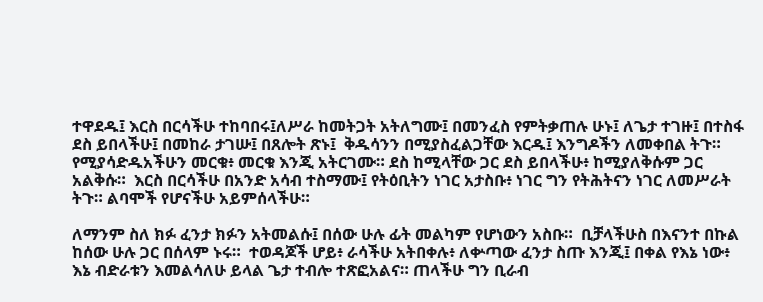ተዋደዱ፤ እርስ በርሳችሁ ተከባበሩ፤ለሥራ ከመትጋት አትለግሙ፤ በመንፈስ የምትቃጠሉ ሁኑ፤ ለጌታ ተገዙ፤ በተስፋ ደስ ይበላችሁ፤ በመከራ ታገሡ፤ በጸሎት ጽኑ፤  ቅዱሳንን በሚያስፈልጋቸው እርዱ፤ እንግዶችን ለመቀበል ትጉ።  የሚያሳድዱአችሁን መርቁ፥ መርቁ እንጂ አትርገሙ። ደስ ከሚላቸው ጋር ደስ ይበላችሁ፥ ከሚያለቅሱም ጋር አልቅሱ።  እርስ በርሳችሁ በአንድ አሳብ ተስማሙ፤ የትዕቢትን ነገር አታስቡ፥ ነገር ግን የትሕትናን ነገር ለመሥራት ትጉ። ልባሞች የሆናችሁ አይምሰላችሁ።

ለማንም ስለ ክፉ ፈንታ ክፉን አትመልሱ፤ በሰው ሁሉ ፊት መልካም የሆነውን አስቡ።  ቢቻላችሁስ በእናንተ በኩል ከሰው ሁሉ ጋር በሰላም ኑሩ።  ተወዳጆች ሆይ፥ ራሳችሁ አትበቀሉ፥ ለቍጣው ፈንታ ስጡ እንጂ፤ በቀል የእኔ ነው፥ እኔ ብድራቱን እመልሳለሁ ይላል ጌታ ተብሎ ተጽፎአልና። ጠላችሁ ግን ቢራብ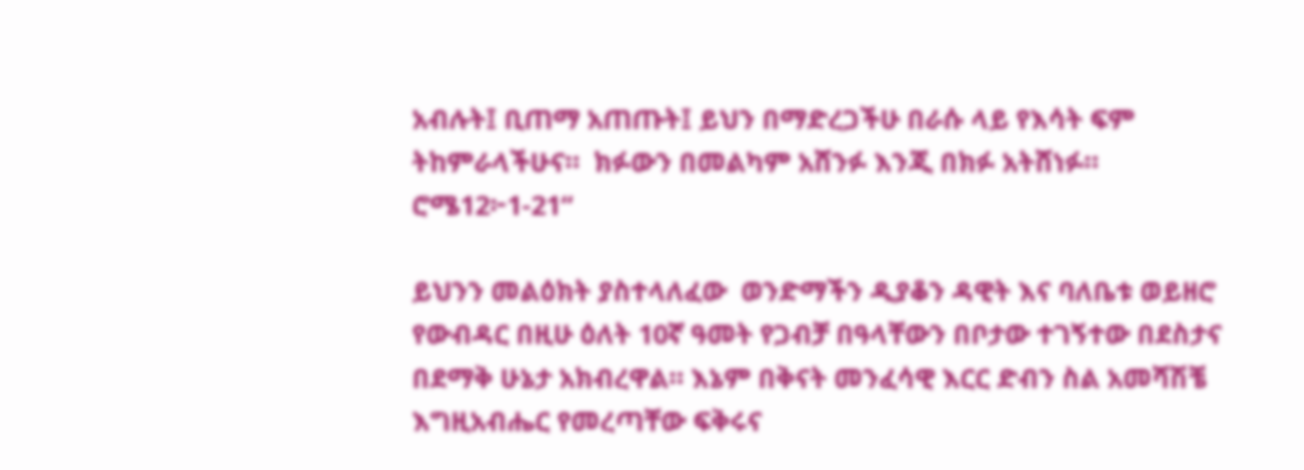አብሉት፤ ቢጠማ አጠጡት፤ ይህን በማድረጋችሁ በራሱ ላይ የእሳት ፍም ትከምራላችሁና።  ክፉውን በመልካም አሸንፉ እንጂ በክፉ አትሸነፉ። ሮሜ12፦1-21“

ይህንን መልዕክት ያስተላለፈው  ወንድማችን ዲያቆን ዳዊት እና ባለቤቱ ወይዘሮ የውብዳር በዚሁ ዕለት 10ኛ ዓመት የጋብቻ በዓላቸውን በቦታው ተገኝተው በደስታና በደማቅ ሁኔታ አክብረዋል። እኔም በቅናት መንፈሳዊ እርር ድብን ስል አመሻሽቼ እግዚአብሔር የመረጣቸው ፍቅሩና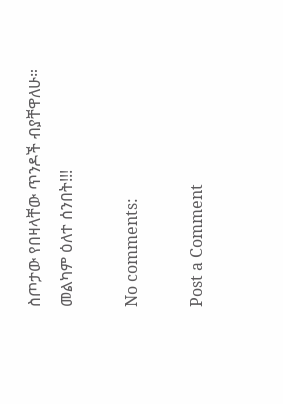ስጦታው የበዛላቸው ጥንዶች ብያቸዋለሁ።
መልካም ዕለተ ሰንበት!!!

No comments:

Post a Comment